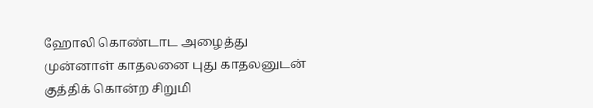ஹோலி கொண்டாட அழைத்து முன்னாள் காதலனை புது காதலனுடன் குத்திக் கொன்ற சிறுமி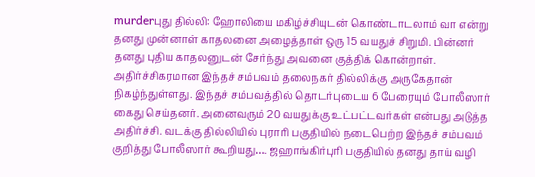murderபுது தில்லி: ஹோலியை மகிழ்ச்சியுடன் கொண்டாடலாம் வா என்று தனது முன்னாள் காதலனை அழைத்தாள் ஒரு 15 வயதுச் சிறுமி. பின்னர் தனது புதிய காதலனுடன் சேர்ந்து அவனை குத்திக் கொன்றாள். அதிர்ச்சிகரமான இந்தச் சம்பவம் தலைநகர் தில்லிக்கு அருகேதான் நிகழ்ந்துள்ளது. இந்தச் சம்பவத்தில் தொடர்புடைய 6 பேரையும் போலீஸார் கைது செய்தனர். அனைவரும் 20 வயதுக்கு உட்பட்டவர்கள் என்பது அடுத்த அதிர்ச்சி. வடக்கு தில்லியில் புராரி பகுதியில் நடைபெற்ற இந்தச் சம்பவம் குறித்து போலீஸார் கூறியது…. ஜஹாங்கிர்புரி பகுதியில் தனது தாய் வழி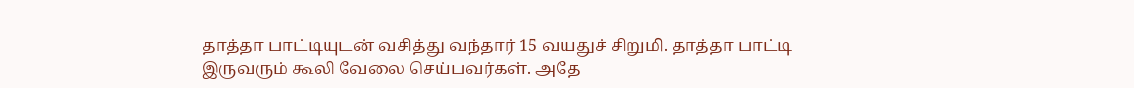தாத்தா பாட்டியுடன் வசித்து வந்தார் 15 வயதுச் சிறுமி. தாத்தா பாட்டி இருவரும் கூலி வேலை செய்பவர்கள். அதே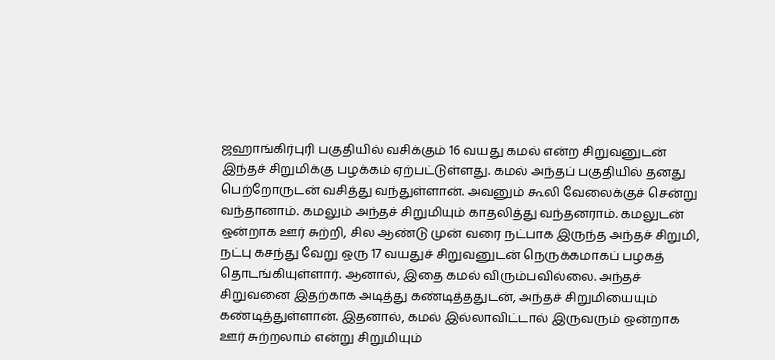ஜஹாங்கிர்புரி பகுதியில் வசிக்கும் 16 வயது கமல் என்ற சிறுவனுடன் இந்தச் சிறுமிக்கு பழக்கம் ஏற்பட்டுள்ளது. கமல் அந்தப் பகுதியில் தனது பெற்றோருடன் வசித்து வந்துள்ளான். அவனும் கூலி வேலைக்குச் சென்று வந்தானாம். கமலும் அந்தச் சிறுமியும் காதலித்து வந்தனராம். கமலுடன் ஒன்றாக ஊர் சுற்றி, சில ஆண்டு முன் வரை நட்பாக இருந்த அந்தச் சிறுமி, நட்பு கசந்து வேறு ஒரு 17 வயதுச் சிறுவனுடன் நெருக்கமாகப் பழகத் தொடங்கியுள்ளார். ஆனால், இதை கமல் விரும்பவில்லை. அந்தச் சிறுவனை இதற்காக அடித்து கண்டித்ததுடன், அந்தச் சிறுமியையும் கண்டித்துள்ளான். இதனால், கமல் இல்லாவிட்டால் இருவரும் ஒன்றாக ஊர் சுற்றலாம் என்று சிறுமியும்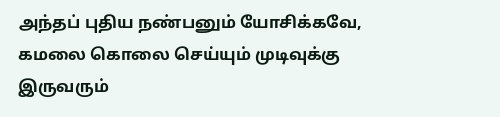அந்தப் புதிய நண்பனும் யோசிக்கவே, கமலை கொலை செய்யும் முடிவுக்கு இருவரும்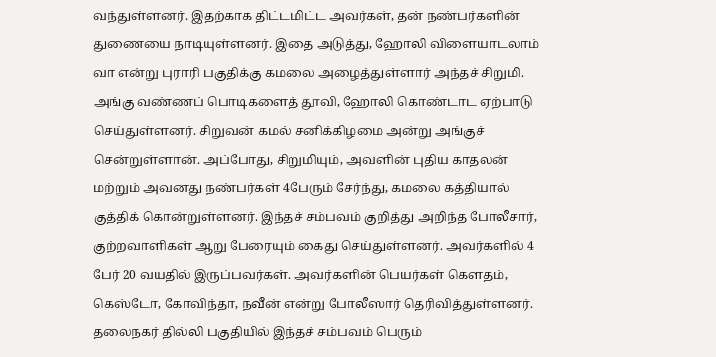வந்துள்ளனர். இதற்காக திட்டமிட்ட அவர்கள், தன் நண்பர்களின் துணையை நாடியுள்ளனர். இதை அடுத்து, ஹோலி விளையாடலாம் வா என்று புராரி பகுதிக்கு கமலை அழைத்துள்ளார் அந்தச் சிறுமி. அங்கு வண்ணப் பொடிகளைத் தூவி, ஹோலி கொண்டாட ஏற்பாடு செய்துள்ளனர். சிறுவன் கமல் சனிக்கிழமை அன்று அங்குச் சென்றுள்ளான். அப்போது, சிறுமியும், அவளின் புதிய காதலன் மற்றும் அவனது நண்பர்கள் 4பேரும் சேர்ந்து, கமலை கத்தியால் குத்திக் கொன்றுள்ளனர். இந்தச் சம்பவம் குறித்து அறிந்த போலீசார், குற்றவாளிகள் ஆறு பேரையும் கைது செய்துள்ளனர். அவர்களில் 4 பேர் 20 வயதில் இருப்பவர்கள். அவர்களின் பெயர்கள் கௌதம், கெஸ்டோ, கோவிந்தா, நவீன் என்று போலீஸார் தெரிவித்துள்ளனர். தலைநகர் தில்லி பகுதியில் இந்தச் சம்பவம் பெரும்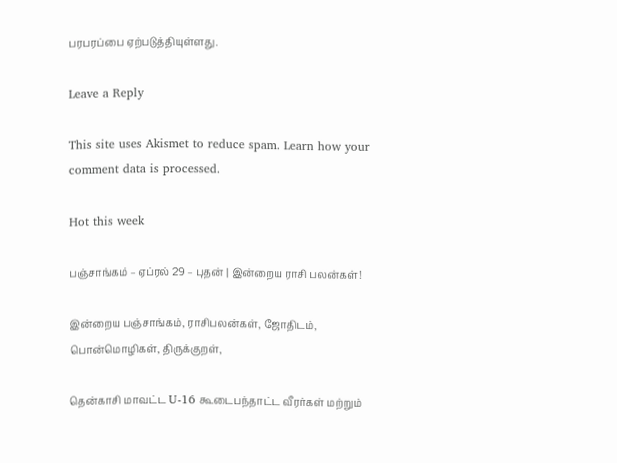பரபரப்பை ஏற்படுத்தியுள்ளது.

Leave a Reply

This site uses Akismet to reduce spam. Learn how your comment data is processed.

Hot this week

பஞ்சாங்கம் – ஏப்ரல் 29 – புதன் | இன்றைய ராசி பலன்கள்!

இன்றைய பஞ்சாங்கம், ராசிபலன்கள், ஜோதிடம், பொன்மொழிகள், திருக்குறள்,

தென்காசி மாவட்ட U-16 கூடைபந்தாட்ட வீரர்கள் மற்றும்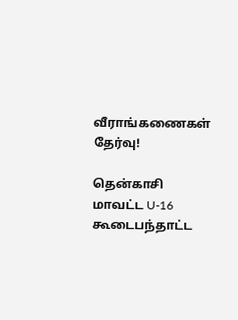வீராங்கணைகள் தேர்வு!

தென்காசி மாவட்ட U-16 கூடைபந்தாட்ட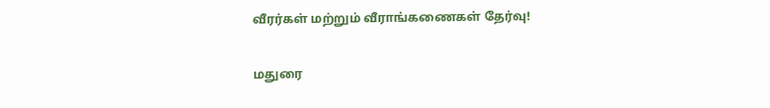வீரர்கள் மற்றும் வீராங்கணைகள் தேர்வு!

மதுரை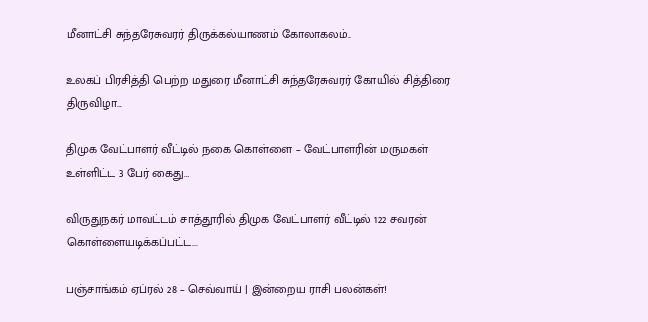மீனாட்சி சுந்தரேசுவரர் திருக்கல்யாணம் கோலாகலம்..

உலகப் பிரசித்தி பெற்ற மதுரை மீனாட்சி சுந்தரேசுவரர் கோயில் சித்திரை திருவிழா...

திமுக வேட்பாளர் வீட்டில் நகை கொள்ளை – வேட்பாளரின் மருமகள் உள்ளிட்ட 3 பேர் கைது…

விருதுநகர் மாவட்டம் சாத்தூரில் திமுக வேட்பாளர் வீட்டில் 122 சவரன் கொள்ளையடிக்கப்பட்ட...

பஞ்சாங்கம் ஏப்ரல் 28 – செவ்வாய் | இன்றைய ராசி பலன்கள்!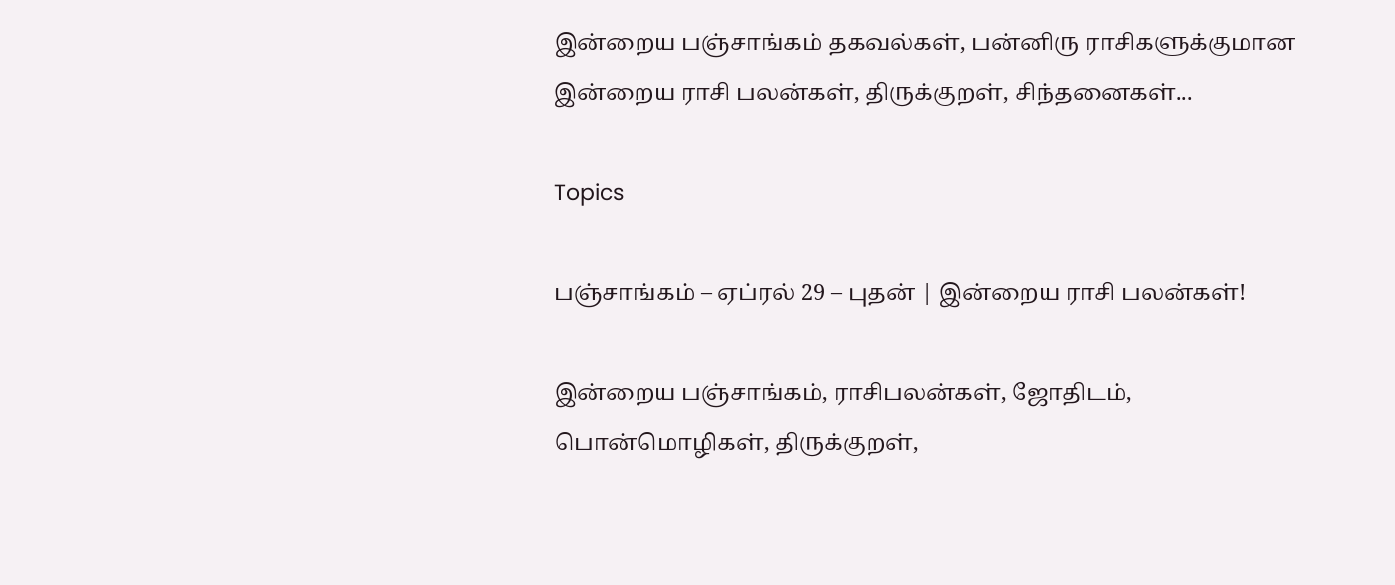இன்றைய பஞ்சாங்கம் தகவல்கள், பன்னிரு ராசிகளுக்குமான இன்றைய ராசி பலன்கள், திருக்குறள், சிந்தனைகள்...

Topics

பஞ்சாங்கம் – ஏப்ரல் 29 – புதன் | இன்றைய ராசி பலன்கள்!

இன்றைய பஞ்சாங்கம், ராசிபலன்கள், ஜோதிடம், பொன்மொழிகள், திருக்குறள்,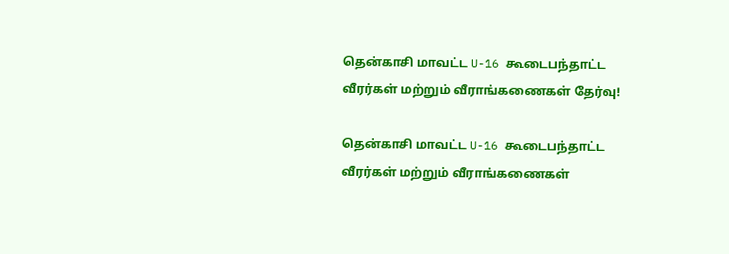தென்காசி மாவட்ட U-16 கூடைபந்தாட்ட வீரர்கள் மற்றும் வீராங்கணைகள் தேர்வு!

தென்காசி மாவட்ட U-16 கூடைபந்தாட்ட வீரர்கள் மற்றும் வீராங்கணைகள்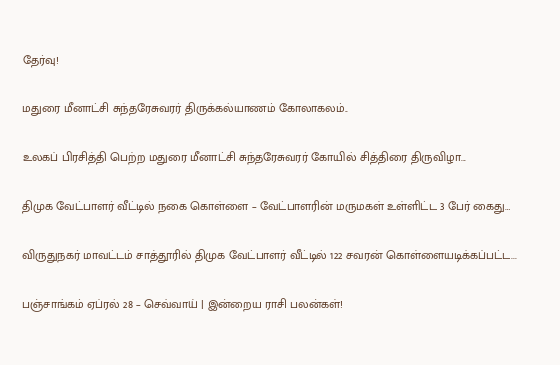தேர்வு!

மதுரை மீனாட்சி சுந்தரேசுவரர் திருக்கல்யாணம் கோலாகலம்..

உலகப் பிரசித்தி பெற்ற மதுரை மீனாட்சி சுந்தரேசுவரர் கோயில் சித்திரை திருவிழா...

திமுக வேட்பாளர் வீட்டில் நகை கொள்ளை – வேட்பாளரின் மருமகள் உள்ளிட்ட 3 பேர் கைது…

விருதுநகர் மாவட்டம் சாத்தூரில் திமுக வேட்பாளர் வீட்டில் 122 சவரன் கொள்ளையடிக்கப்பட்ட...

பஞ்சாங்கம் ஏப்ரல் 28 – செவ்வாய் | இன்றைய ராசி பலன்கள்!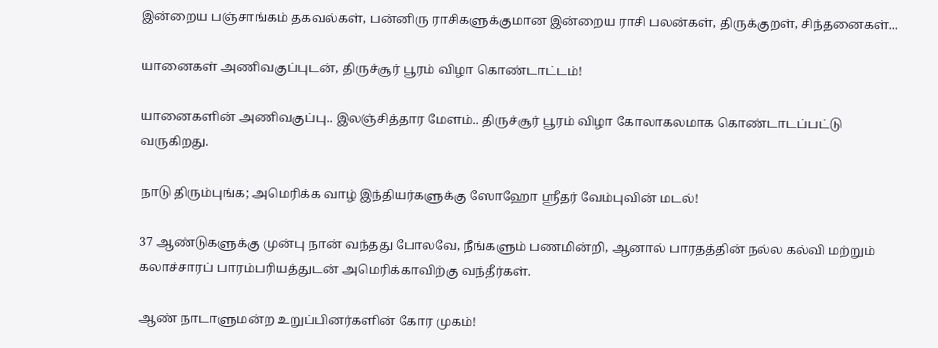இன்றைய பஞ்சாங்கம் தகவல்கள், பன்னிரு ராசிகளுக்குமான இன்றைய ராசி பலன்கள், திருக்குறள், சிந்தனைகள்...

யானைகள் அணிவகுப்புடன், திருச்சூர் பூரம் விழா கொண்டாட்டம்!

யானைகளின் அணிவகுப்பு.. இலஞ்சித்தார மேளம்.. திருச்சூர் பூரம் விழா கோலாகலமாக கொண்டாடப்பட்டு வருகிறது.

நாடு திரும்புங்க; அமெரிக்க வாழ் இந்தியர்களுக்கு ஸோஹோ ஸ்ரீதர் வேம்புவின் மடல்!

37 ஆண்டுகளுக்கு முன்பு நான் வந்தது போலவே, நீங்களும் பணமின்றி, ஆனால் பாரதத்தின் நல்ல கல்வி மற்றும் கலாச்சாரப் பாரம்பரியத்துடன் அமெரிக்காவிற்கு வந்தீர்கள்.

ஆண் நாடாளுமன்ற உறுப்பினர்களின் கோர முகம்!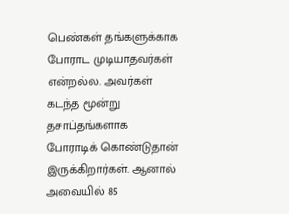பெண்கள் தங்களுக்காக போராட முடியாதவர்கள் என்றல்ல. அவர்கள் கடந்த மூன்று தசாப்தங்களாக போராடிக் கொண்டுதான் இருக்கிறார்கள். ஆனால் அவையில் 85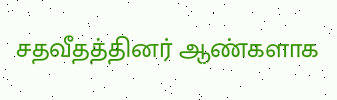சதவீதத்தினர் ஆண்களாக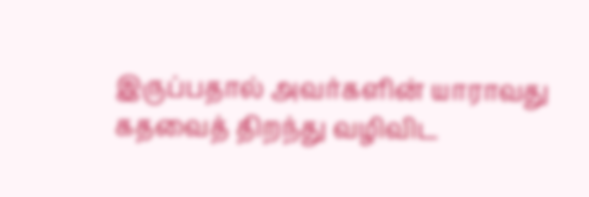இருப்பதால் அவர்களின் யாராவது கதவைத் திறந்து வழிவிட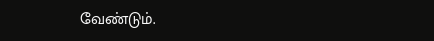வேண்டும்.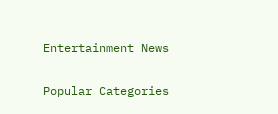Entertainment News

Popular Categories